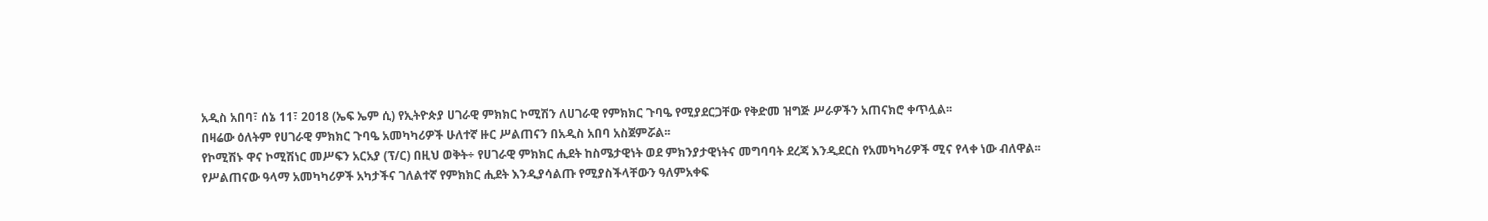አዲስ አበባ፣ ሰኔ 11፣ 2018 (ኤፍ ኤም ሲ) የኢትዮጵያ ሀገራዊ ምክክር ኮሚሽን ለሀገራዊ የምክክር ጉባዔ የሚያደርጋቸው የቅድመ ዝግጅ ሥራዎችን አጠናክሮ ቀጥሏል፡፡
በዛሬው ዕለትም የሀገራዊ ምክክር ጉባዔ አመካካሪዎች ሁለተኛ ዙር ሥልጠናን በአዲስ አበባ አስጀምሯል፡፡
የኮሚሽኑ ዋና ኮሚሽነር መሥፍን አርአያ (ፕ/ር) በዚህ ወቅት÷ የሀገራዊ ምክክር ሒደት ከስሜታዊነት ወደ ምክንያታዊነትና መግባባት ደረጃ እንዲደርስ የአመካካሪዎች ሚና የላቀ ነው ብለዋል፡፡
የሥልጠናው ዓላማ አመካካሪዎች አካታችና ገለልተኛ የምክክር ሒደት እንዲያሳልጡ የሚያስችላቸውን ዓለምአቀፍ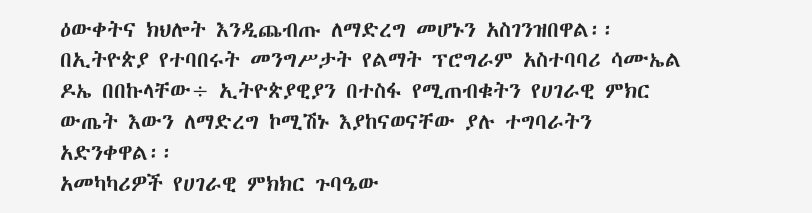ዕውቀትና ክህሎት እንዲጨብጡ ለማድረግ መሆኑን አስገንዝበዋል፡፡
በኢትዮጵያ የተባበሩት መንግሥታት የልማት ፕሮግራም አስተባባሪ ሳሙኤል ዶኤ በበኩላቸው÷ ኢትዮጵያዊያን በተስፋ የሚጠብቁትን የሀገራዊ ምክር ውጤት እውን ለማድረግ ኮሚሽኑ እያከናወናቸው ያሉ ተግባራትን አድንቀዋል፡፡
አመካካሪዎች የሀገራዊ ምክክር ጉባዔው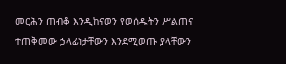መርሕን ጠብቆ እንዲከናወን የወሰዱትን ሥልጠና ተጠቅመው ኃላፊነታቸውን እንደሚወጡ ያላቸውን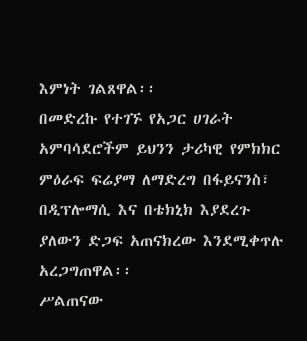እምነት ገልጸዋል፡፡
በመድረኩ የተገኙ የአጋር ሀገራት አምባሳደሮችም ይህንን ታሪካዊ የምክክር ምዕራፍ ፍሬያማ ለማድረግ በፋይናንስ፣ በዲፕሎማሲ እና በቴክኒክ እያደረጉ ያለውን ድጋፍ አጠናክረው እንደሚቀጥሉ አረጋግጠዋል፡፡
ሥልጠናው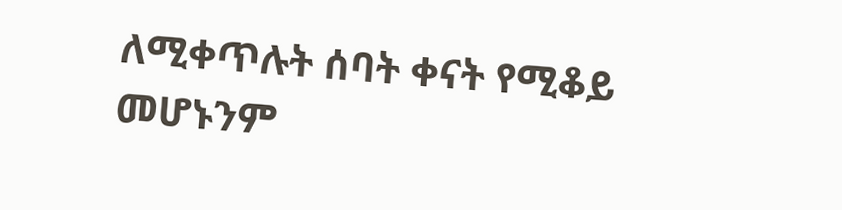ለሚቀጥሉት ሰባት ቀናት የሚቆይ መሆኑንም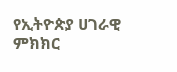የኢትዮጵያ ሀገራዊ ምክክር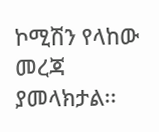ኮሚሽን የላከው መረጃ ያመላክታል፡፡